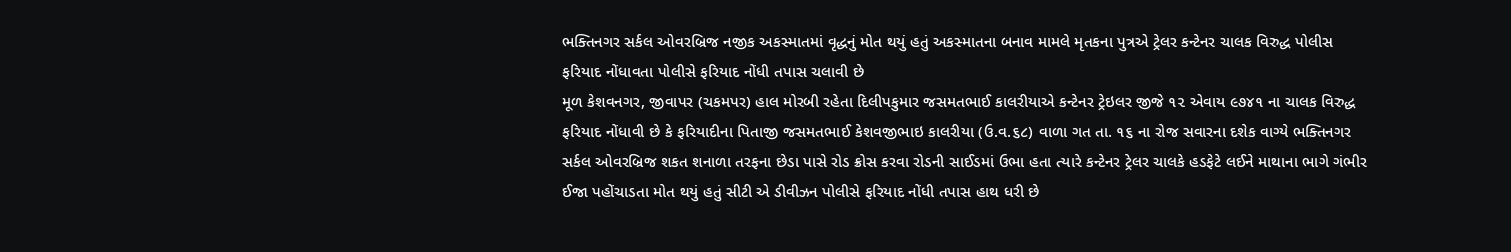ભક્તિનગર સર્કલ ઓવરબ્રિજ નજીક અકસ્માતમાં વૃદ્ધનું મોત થયું હતું અકસ્માતના બનાવ મામલે મૃતકના પુત્રએ ટ્રેલર કન્ટેનર ચાલક વિરુદ્ધ પોલીસ ફરિયાદ નોંધાવતા પોલીસે ફરિયાદ નોંધી તપાસ ચલાવી છે
મૂળ કેશવનગર, જીવાપર (ચકમપર) હાલ મોરબી રહેતા દિલીપકુમાર જસમતભાઈ કાલરીયાએ કન્ટેનર ટ્રેઇલર જીજે ૧૨ એવાય ૯૭૪૧ ના ચાલક વિરુદ્ધ ફરિયાદ નોંધાવી છે કે ફરિયાદીના પિતાજી જસમતભાઈ કેશવજીભાઇ કાલરીયા (ઉ.વ.૬૮) વાળા ગત તા. ૧૬ ના રોજ સવારના દશેક વાગ્યે ભક્તિનગર સર્કલ ઓવરબ્રિજ શકત શનાળા તરફના છેડા પાસે રોડ ક્રોસ કરવા રોડની સાઈડમાં ઉભા હતા ત્યારે કન્ટેનર ટ્રેલર ચાલકે હડફેટે લઈને માથાના ભાગે ગંભીર ઈજા પહોંચાડતા મોત થયું હતું સીટી એ ડીવીઝન પોલીસે ફરિયાદ નોંધી તપાસ હાથ ધરી છે